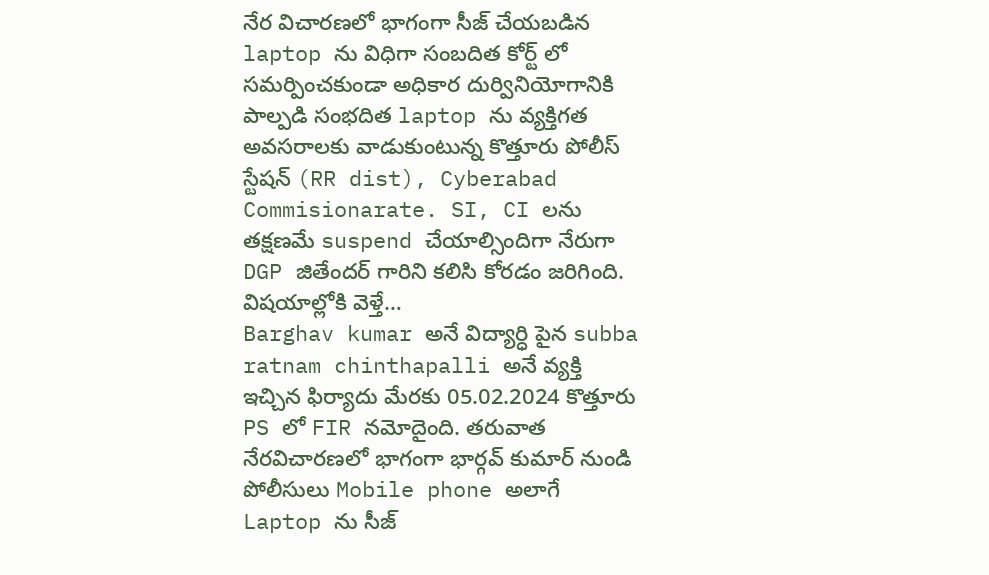నేర విచారణలో భాగంగా సీజ్ చేయబడిన laptop ను విధిగా సంబదిత కోర్ట్ లో సమర్పించకుండా అధికార దుర్వినియోగానికి పాల్పడి సంభదిత laptop ను వ్యక్తిగత అవసరాలకు వాడుకుంటున్న కొత్తూరు పోలీస్ స్టేషన్ (RR dist), Cyberabad Commisionarate. SI, CI లను తక్షణమే suspend చేయాల్సిందిగా నేరుగా DGP జితేందర్ గారిని కలిసి కోరడం జరిగింది.
విషయాల్లోకి వెళ్తే…
Barghav kumar అనే విద్యార్ధి పైన subba ratnam chinthapalli అనే వ్యక్తి ఇచ్చిన ఫిర్యాదు మేరకు 05.02.2024 కొత్తూరు PS లో FIR నమోదైంది. తరువాత నేరవిచారణలో భాగంగా భార్గవ్ కుమార్ నుండి పోలీసులు Mobile phone అలాగే Laptop ను సీజ్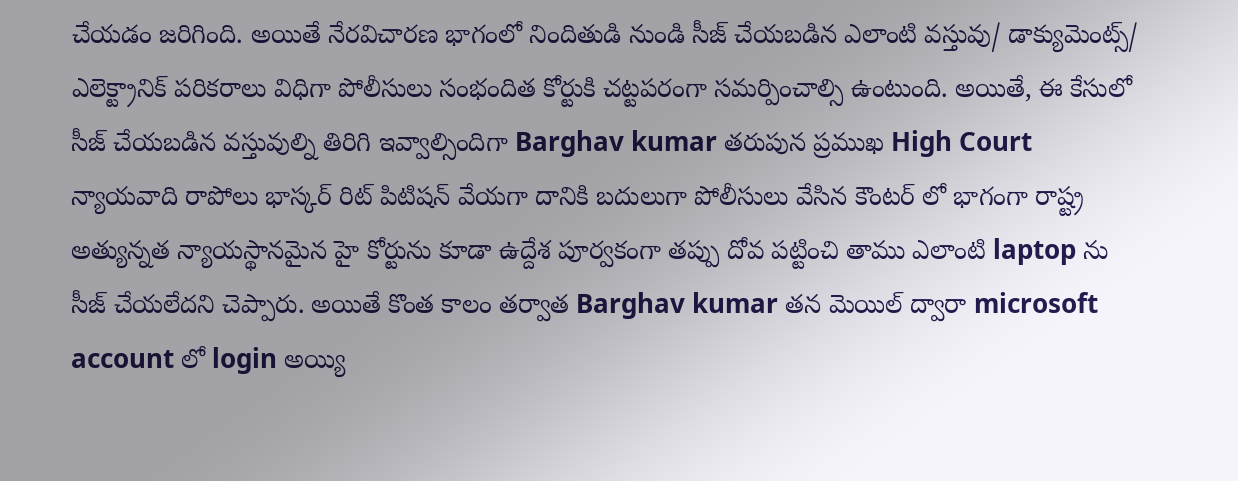చేయడం జరిగింది. అయితే నేరవిచారణ భాగంలో నిందితుడి నుండి సీజ్ చేయబడిన ఎలాంటి వస్తువు/ డాక్యుమెంట్స్/ ఎలెక్ట్రానిక్ పరికరాలు విధిగా పోలీసులు సంభందిత కోర్టుకి చట్టపరంగా సమర్పించాల్సి ఉంటుంది. అయితే, ఈ కేసులో సీజ్ చేయబడిన వస్తువుల్ని తిరిగి ఇవ్వాల్సిందిగా Barghav kumar తరుపున ప్రముఖ High Court న్యాయవాది రాపోలు భాస్కర్ రిట్ పిటిషన్ వేయగా దానికి బదులుగా పోలీసులు వేసిన కౌంటర్ లో భాగంగా రాష్ట్ర అత్యున్నత న్యాయస్థానమైన హై కోర్టును కూడా ఉద్దేశ పూర్వకంగా తప్పు దోవ పట్టించి తాము ఎలాంటి laptop ను సీజ్ చేయలేదని చెప్పారు. అయితే కొంత కాలం తర్వాత Barghav kumar తన మెయిల్ ద్వారా microsoft account లో login అయ్యి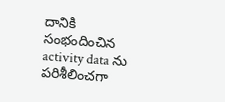దానికి సంభందించిన activity data ను పరిశీలించగా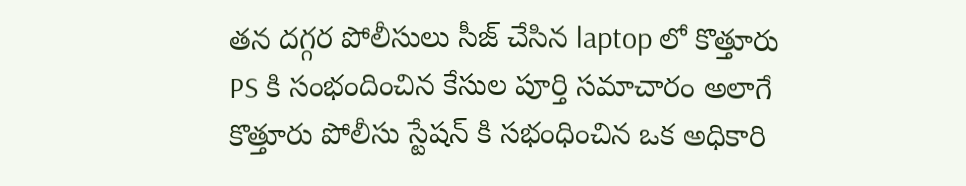తన దగ్గర పోలీసులు సీజ్ చేసిన laptop లో కొత్తూరు PS కి సంభందించిన కేసుల పూర్తి సమాచారం అలాగే కొత్తూరు పోలీసు స్టేషన్ కి సభంధించిన ఒక అధికారి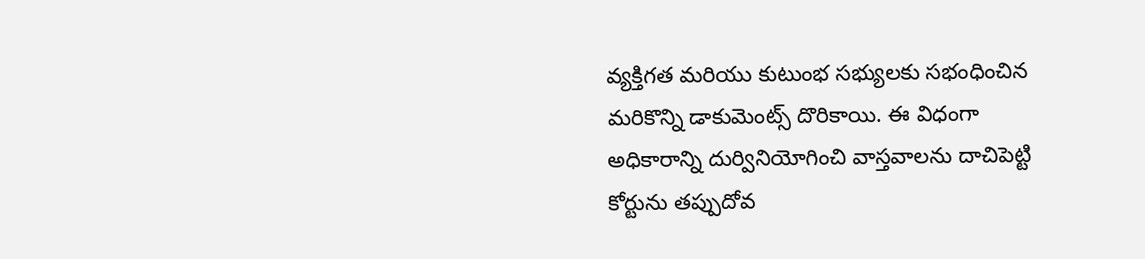వ్యక్తిగత మరియు కుటుంభ సభ్యులకు సభంధించిన మరికొన్ని డాకుమెంట్స్ దొరికాయి. ఈ విధంగా అధికారాన్ని దుర్వినియోగించి వాస్తవాలను దాచిపెట్టి కోర్టును తప్పుదోవ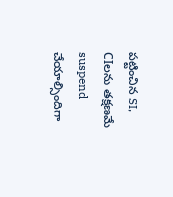పట్టించిన SI, CIలను తక్షణమే suspend చేయాల్సిందిగా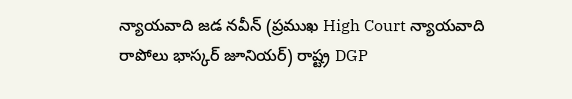న్యాయవాది జడ నవీన్ (ప్రముఖ High Court న్యాయవాది రాపోలు భాస్కర్ జూనియర్) రాష్ట్ర DGP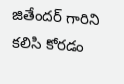జితేందర్ గారిని కలిసి కోరడం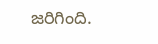జరిగింది.